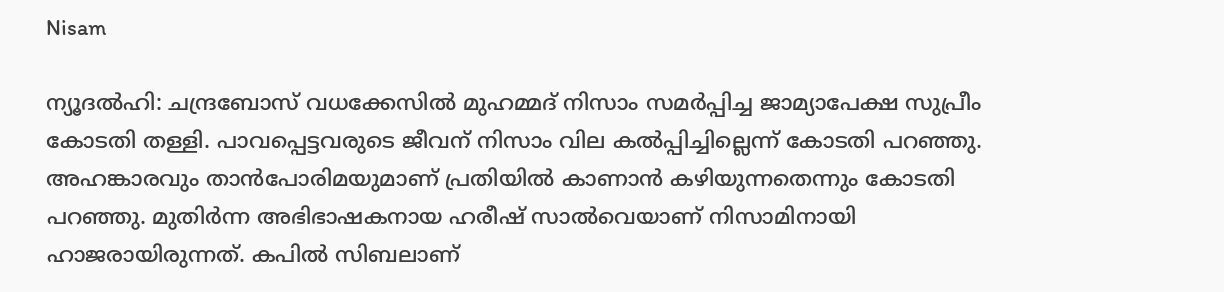Nisam

ന്യൂദല്‍ഹി: ചന്ദ്രബോസ് വധക്കേസില്‍ മുഹമ്മദ് നിസാം സമര്‍പ്പിച്ച ജാമ്യാപേക്ഷ സുപ്രീം കോടതി തള്ളി. പാവപ്പെട്ടവരുടെ ജീവന് നിസാം വില കല്‍പ്പിച്ചില്ലെന്ന് കോടതി പറഞ്ഞു. അഹങ്കാരവും താന്‍പോരിമയുമാണ് പ്രതിയില്‍ കാണാന്‍ കഴിയുന്നതെന്നും കോടതി പറഞ്ഞു. മുതിര്‍ന്ന അഭിഭാഷകനായ ഹരീഷ് സാല്‍വെയാണ് നിസാമിനായി ഹാജരായിരുന്നത്. കപില്‍ സിബലാണ്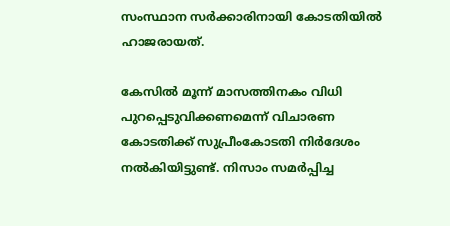സംസ്ഥാന സര്‍ക്കാരിനായി കോടതിയില്‍ ഹാജരായത്.

കേസില്‍ മൂന്ന് മാസത്തിനകം വിധി പുറപ്പെടുവിക്കണമെന്ന് വിചാരണ കോടതിക്ക് സുപ്രീംകോടതി നിര്‍ദേശം നല്‍കിയിട്ടുണ്ട്. നിസാം സമര്‍പ്പിച്ച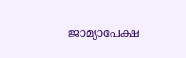ജാമ്യാപേക്ഷ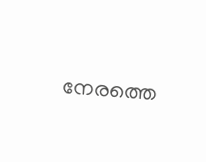നേരത്തെ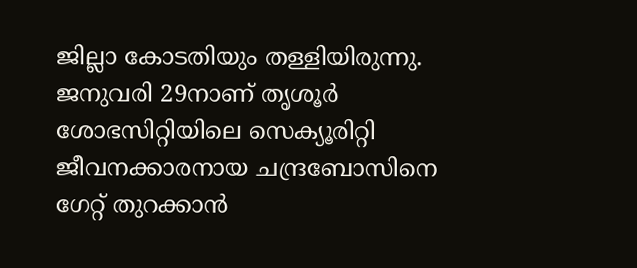ജില്ലാ കോടതിയും തള്ളിയിരുന്നു. ജനുവരി 29നാണ് തൃശൂര്‍ ശോഭസിറ്റിയിലെ സെക്യൂരിറ്റി ജീവനക്കാരനായ ചന്ദ്രബോസിനെ ഗേറ്റ് തുറക്കാന്‍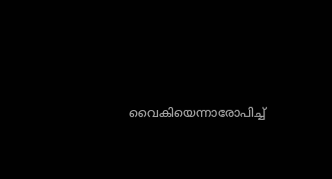വൈകിയെന്നാരോപിച്ച്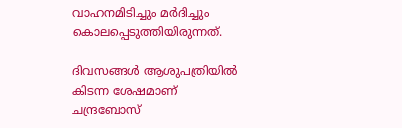വാഹനമിടിച്ചും മര്‍ദിച്ചും കൊലപ്പെടുത്തിയിരുന്നത്.

ദിവസങ്ങള്‍ ആശുപത്രിയില്‍ കിടന്ന ശേഷമാണ് ചന്ദ്രബോസ്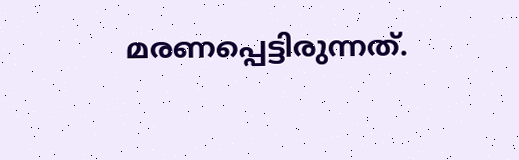മരണപ്പെട്ടിരുന്നത്.